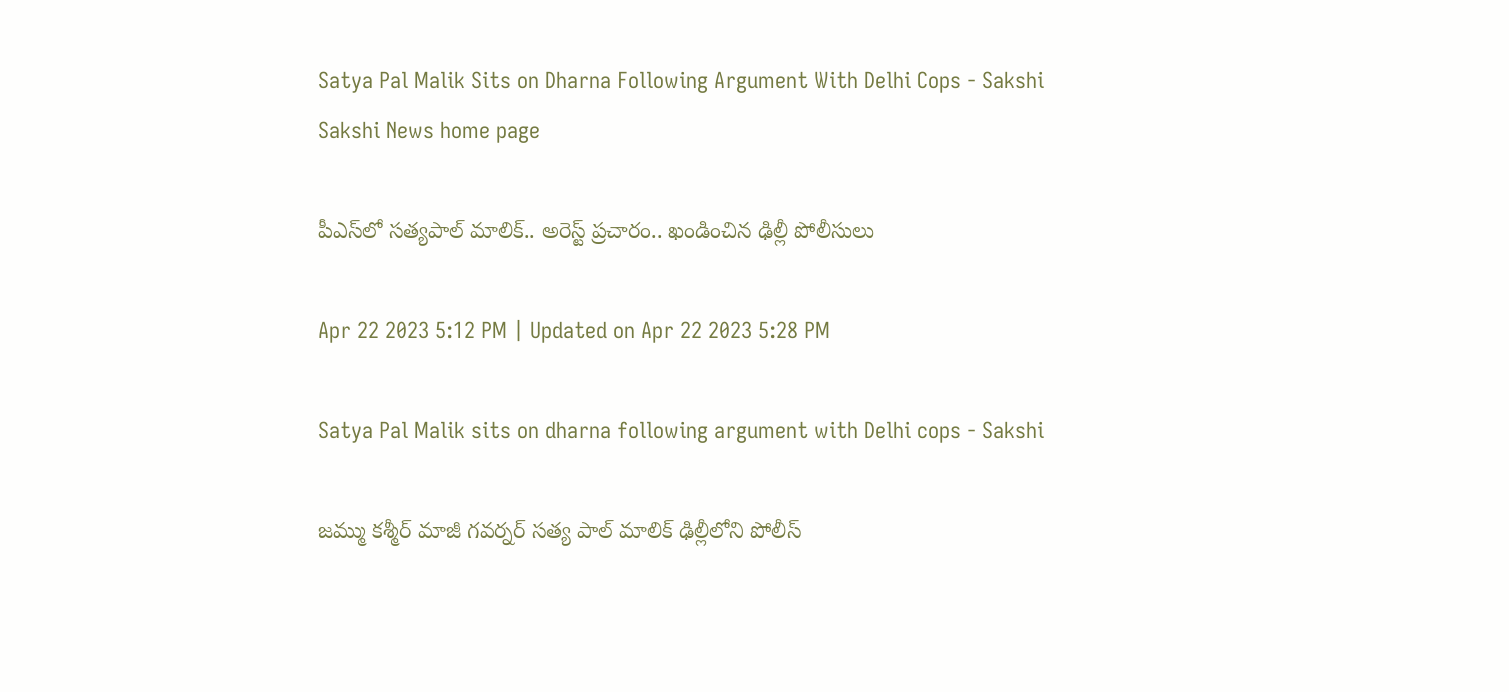Satya Pal Malik Sits on Dharna Following Argument With Delhi Cops - Sakshi
Sakshi News home page

పీఎస్‌లో సత్యపాల్‌ మాలిక్‌.. అరెస్ట్‌ ప్రచారం.. ఖండించిన ఢిల్లీ పోలీసులు

Apr 22 2023 5:12 PM | Updated on Apr 22 2023 5:28 PM

Satya Pal Malik sits on dharna following argument with Delhi cops - Sakshi

జమ్ము కశ్మీర్‌ మాజీ గవర్నర్‌ సత్య పాల్‌ మాలిక్‌ ఢిల్లీలోని పోలీస్‌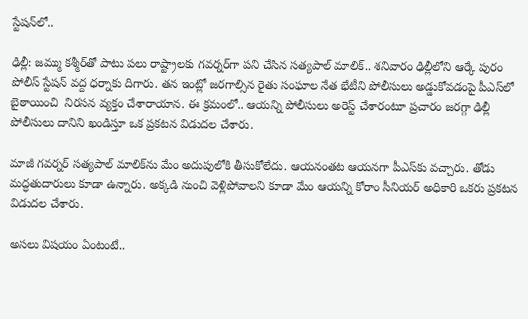స్టేషన్‌లో..

ఢిల్లీ: జమ్ము కశ్మీర్‌తో పాటు పలు రాష్ట్రాలకు గవర్నర్‌గా పని చేసిన సత్యపాల్‌ మాలిక్‌.. శనివారం ఢిల్లీలోని ఆర్కే పురం పోలీస్‌ స్టేషన్‌ వద్ద ధర్నాకు దిగారు. తన ఇంట్లో జరగాల్సిన రైతు సంఘాల నేత భేటీని పోలీసులు అడ్డుకోవడంపై పీఎస్‌లో బైఠాయించి  నిరసన వ్యక్తం చేశారాయాన. ఈ క్రమంలో.. ఆయన్ని పోలీసులు అరెస్ట్‌ చేశారంటూ ప్రచారం జరగ్గా ఢిల్లీ పోలీసులు దానిని ఖండిస్తూ ఒక ప్రకటన విడుదల చేశారు.

మాజీ గవర్నర్‌ సత్యపాల్‌ మాలిక్‌ను మేం అదుపులోకి తీసుకోలేదు. ఆయనంతట ఆయనగా పీఎస్‌కు వచ్చారు. తోడు మద్ధతుదారులు కూడా ఉన్నారు. అక్కడి నుంచి వెళ్లిపోవాలని కూడా మేం ఆయన్ని కోరాం సీనియర్‌ అధికారి ఒకరు ప్రకటన విడుదల చేశారు.

అసలు విషయం ఏంటంటే..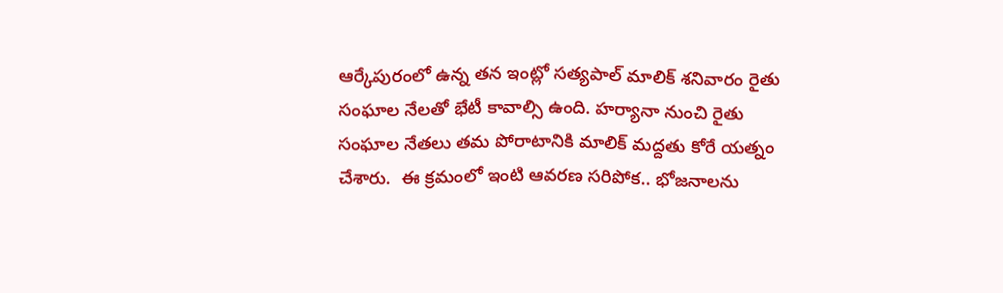ఆర్కేపురంలో ఉన్న తన ఇంట్లో సత్యపాల్‌ మాలిక్‌ శనివారం రైతు సంఘాల నేలతో భేటీ కావాల్సి ఉంది. హర్యానా నుంచి రైతు సంఘాల నేతలు తమ పోరాటానికి మాలిక్‌ మద్దతు కోరే యత్నం చేశారు.  ఈ క్రమంలో ఇంటి ఆవరణ సరిపోక.. భోజనాలను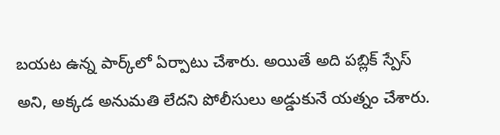బయట ఉన్న పార్క్‌లో ఏర్పాటు చేశారు. అయితే అది పబ్లిక్‌ స్పేస్‌ అని, అక్కడ అనుమతి లేదని పోలీసులు అడ్డుకునే యత్నం చేశారు.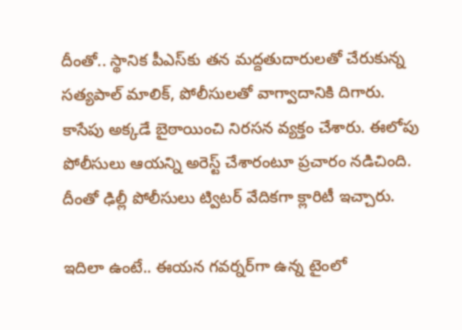దీంతో.. స్థానిక పీఎస్‌కు తన మద్దతుదారులతో చేరుకున్న సత్యపాల్‌ మాలిక్‌, పోలీసులతో వాగ్వాదానికి దిగారు. కాసేపు అక్కడే బైఠాయించి నిరసన వ్యక్తం చేశారు. ఈలోపు పోలీసులు ఆయన్ని అరెస్ట్‌ చేశారంటూ ప్రచారం నడిచింది. దీంతో ఢిల్లీ పోలీసులు ట్విటర్‌ వేదికగా క్లారిటీ ఇచ్చారు.

ఇదిలా ఉంటే.. ఈయన గవర్నర్‌గా ఉన్న టైంలో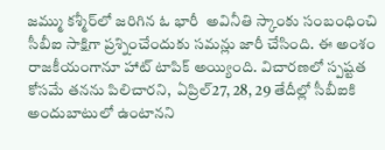జమ్ము కశ్మీర్‌లో జరిగిన ఓ భారీ  అవినీతి స్కాంకు సంబంధించి సీబీఐ సాక్షిగా ప్రశ్నించేందుకు సమన్లు జారీ చేసింది. ఈ అంశం రాజకీయంగానూ హాట్‌ టాపిక్‌ అయ్యింది. విచారణలో స్పష్టత కోసమే తనను పిలిచారని,  ఏప్రిల్‌27, 28, 29 తేదీల్లో సీబీఐకి అందుబాటులో ఉంటానని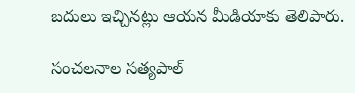బదులు ఇచ్చినట్లు ఆయన మీడియాకు తెలిపారు.

సంచలనాల సత్యపాల్‌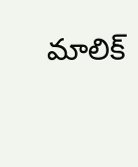మాలిక్‌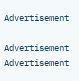Advertisement

Advertisement
Advertisement